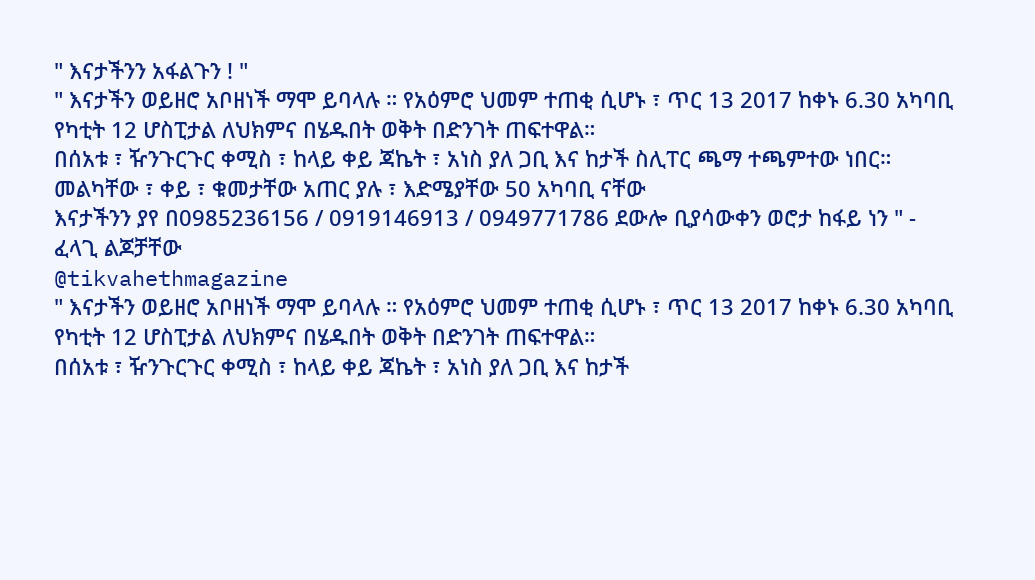" እናታችንን አፋልጉን ! "
" እናታችን ወይዘሮ አቦዘነች ማሞ ይባላሉ ። የአዕምሮ ህመም ተጠቂ ሲሆኑ ፣ ጥር 13 2017 ከቀኑ 6.30 አካባቢ የካቲት 12 ሆስፒታል ለህክምና በሄዱበት ወቅት በድንገት ጠፍተዋል።
በሰአቱ ፣ ዥንጉርጉር ቀሚስ ፣ ከላይ ቀይ ጃኬት ፣ አነስ ያለ ጋቢ እና ከታች ስሊፐር ጫማ ተጫምተው ነበር።
መልካቸው ፣ ቀይ ፣ ቁመታቸው አጠር ያሉ ፣ እድሜያቸው 50 አካባቢ ናቸው
እናታችንን ያየ በ0985236156 / 0919146913 / 0949771786 ደውሎ ቢያሳውቀን ወሮታ ከፋይ ነን " - ፈላጊ ልጆቻቸው
@tikvahethmagazine
" እናታችን ወይዘሮ አቦዘነች ማሞ ይባላሉ ። የአዕምሮ ህመም ተጠቂ ሲሆኑ ፣ ጥር 13 2017 ከቀኑ 6.30 አካባቢ የካቲት 12 ሆስፒታል ለህክምና በሄዱበት ወቅት በድንገት ጠፍተዋል።
በሰአቱ ፣ ዥንጉርጉር ቀሚስ ፣ ከላይ ቀይ ጃኬት ፣ አነስ ያለ ጋቢ እና ከታች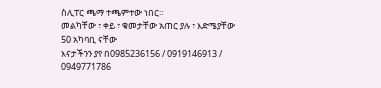ስሊፐር ጫማ ተጫምተው ነበር።
መልካቸው ፣ ቀይ ፣ ቁመታቸው አጠር ያሉ ፣ እድሜያቸው 50 አካባቢ ናቸው
እናታችንን ያየ በ0985236156 / 0919146913 / 0949771786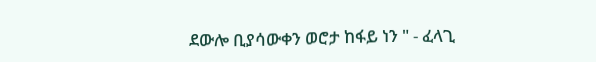ደውሎ ቢያሳውቀን ወሮታ ከፋይ ነን " - ፈላጊ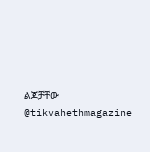ልጆቻቸው
@tikvahethmagazine